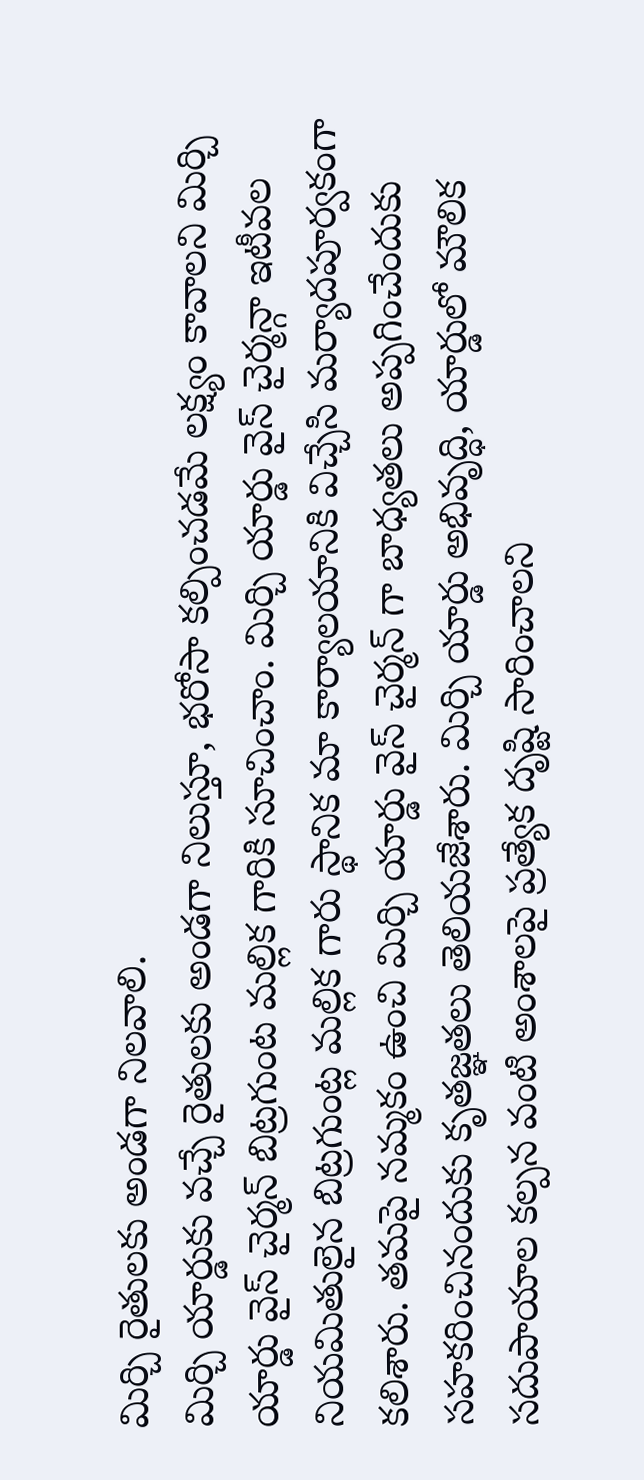మిర్చి రైతులకు అండగా నిలవాలి.
మిర్చి యార్డుకు వచ్చే రైతులకు అండగా నిలుస్తూ, భరోసా కల్పించడమే లక్ష్యం కావాలని మిర్చి యార్డు వైస్ చైర్మన్ బిట్రగుంట మల్లిక గారికి సూచించాం. మిర్చి యార్డు వైస్ చైర్మన్గా ఇటీవల నియమితులైన బిట్రగుంట్ల మల్లిక గారు స్థానిక మా కార్యాలయానికి విచ్చేసి మర్యాదపూర్వకంగా కలిశారు. తమపై నమ్మకం ఉంచి మిర్చి యార్డు వైస్ చైర్మన్ గా బాధ్యతలు అప్పగించేందుకు సహకరించినందుకు కృతజ్ఞతలు తెలియజేశారు. మిర్చి యార్డు అభివృద్ధి, యార్డులో మౌలిక సదుపాయాల కల్పన వంటి అంశాలపై ప్రత్యేక దృష్టి సారించాలని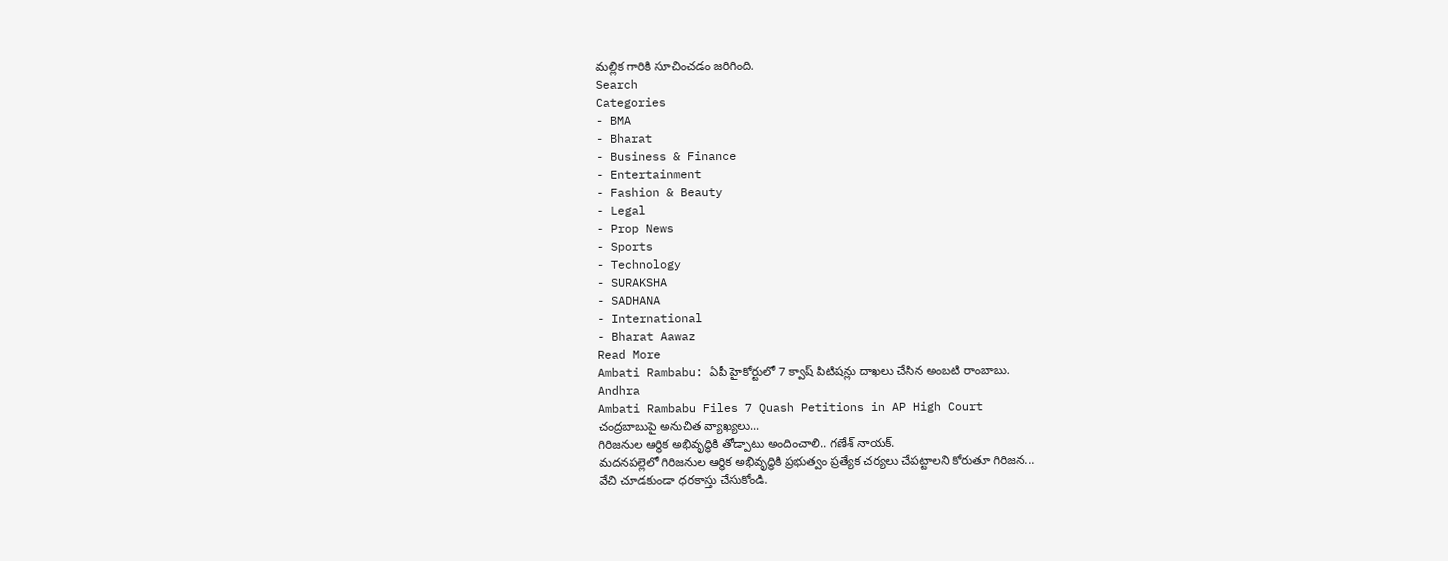మల్లిక గారికి సూచించడం జరిగింది.
Search
Categories
- BMA
- Bharat
- Business & Finance
- Entertainment
- Fashion & Beauty
- Legal
- Prop News
- Sports
- Technology
- SURAKSHA
- SADHANA
- International
- Bharat Aawaz
Read More
Ambati Rambabu: ఏపీ హైకోర్టులో 7 క్వాష్ పిటిషన్లు దాఖలు చేసిన అంబటి రాంబాబు.
Andhra
Ambati Rambabu Files 7 Quash Petitions in AP High Court
చంద్రబాబుపై అనుచిత వ్యాఖ్యలు...
గిరిజనుల ఆర్థిక అభివృద్ధికి తోడ్పాటు అందించాలి.. గణేశ్ నాయక్.
మదనపల్లెలో గిరిజనుల ఆర్థిక అభివృద్ధికి ప్రభుత్వం ప్రత్యేక చర్యలు చేపట్టాలని కోరుతూ గిరిజన...
వేచి చూడకుండా ధరకాస్తు చేసుకోండి.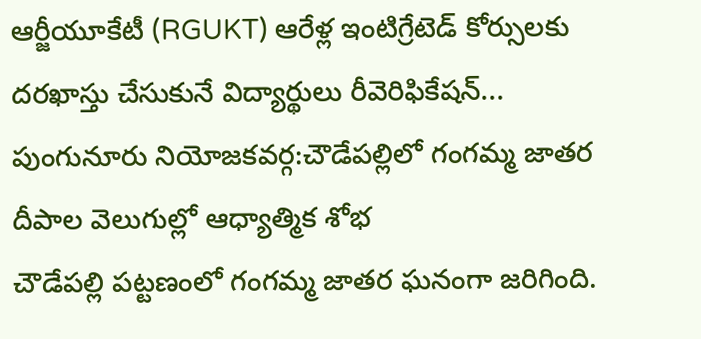ఆర్జీయూకేటీ (RGUKT) ఆరేళ్ల ఇంటిగ్రేటెడ్ కోర్సులకు దరఖాస్తు చేసుకునే విద్యార్థులు రీవెరిఫికేషన్...
పుంగునూరు నియోజకవర్గ:చౌడేపల్లిలో గంగమ్మ జాతర దీపాల వెలుగుల్లో ఆధ్యాత్మిక శోభ
చౌడేపల్లి పట్టణంలో గంగమ్మ జాతర ఘనంగా జరిగింది.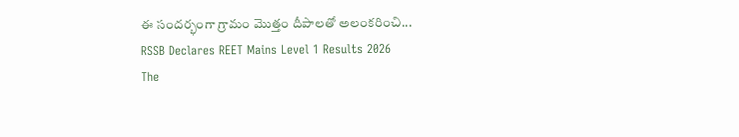ఈ సందర్భంగా గ్రామం మొత్తం దీపాలతో అలంకరించి...
RSSB Declares REET Mains Level 1 Results 2026
The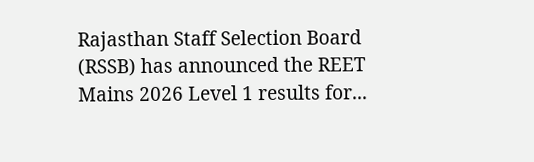Rajasthan Staff Selection Board (RSSB) has announced the REET Mains 2026 Level 1 results for...